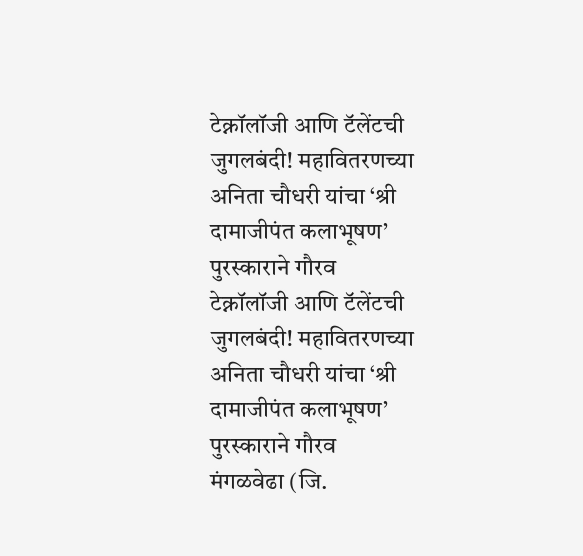टेक्नॉलॉजी आणि टॅलेंटची जुगलबंदी! महावितरणच्या अनिता चौधरी यांचा ‘श्री दामाजीपंत कलाभूषण’ पुरस्काराने गौरव
टेक्नॉलॉजी आणि टॅलेंटची जुगलबंदी! महावितरणच्या अनिता चौधरी यांचा ‘श्री दामाजीपंत कलाभूषण’ पुरस्काराने गौरव
मंगळवेढा (जि.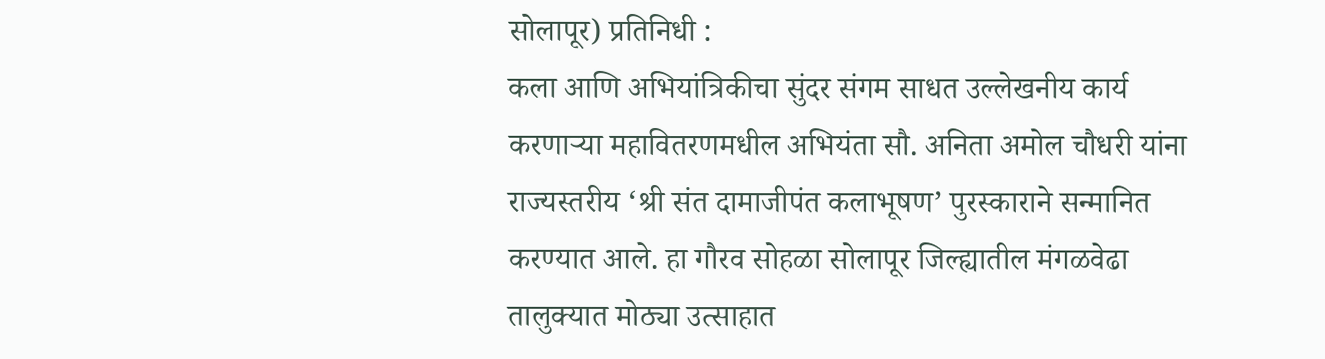सोलापूर) प्रतिनिधी :
कला आणि अभियांत्रिकीचा सुंदर संगम साधत उल्लेखनीय कार्य करणाऱ्या महावितरणमधील अभियंता सौ. अनिता अमोल चौधरी यांना राज्यस्तरीय ‘श्री संत दामाजीपंत कलाभूषण’ पुरस्काराने सन्मानित करण्यात आले. हा गौरव सोहळा सोलापूर जिल्ह्यातील मंगळवेढा तालुक्यात मोठ्या उत्साहात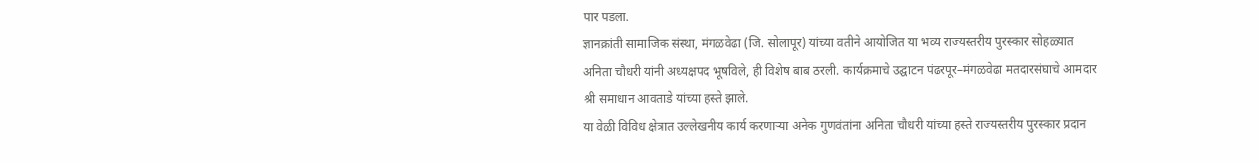पार पडला.
ज्ञानक्रांती सामाजिक संस्था, मंगळवेढा (जि. सोलापूर) यांच्या वतीने आयोजित या भव्य राज्यस्तरीय पुरस्कार सोहळ्यात अनिता चौधरी यांनी अध्यक्षपद भूषविले, ही विशेष बाब ठरली. कार्यक्रमाचे उद्घाटन पंढरपूर–मंगळवेढा मतदारसंघाचे आमदार श्री समाधान आवताडे यांच्या हस्ते झाले.
या वेळी विविध क्षेत्रात उल्लेखनीय कार्य करणाऱ्या अनेक गुणवंतांना अनिता चौधरी यांच्या हस्ते राज्यस्तरीय पुरस्कार प्रदान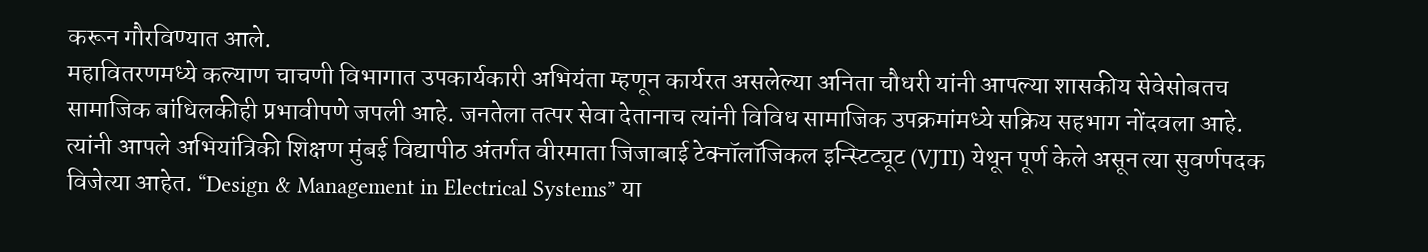करून गौरविण्यात आले.
महावितरणमध्ये कल्याण चाचणी विभागात उपकार्यकारी अभियंता म्हणून कार्यरत असलेल्या अनिता चौधरी यांनी आपल्या शासकीय सेवेसोबतच सामाजिक बांधिलकीही प्रभावीपणे जपली आहे. जनतेला तत्पर सेवा देतानाच त्यांनी विविध सामाजिक उपक्रमांमध्ये सक्रिय सहभाग नोंदवला आहे.
त्यांनी आपले अभियांत्रिकी शिक्षण मुंबई विद्यापीठ अंतर्गत वीरमाता जिजाबाई टेक्नॉलॉजिकल इन्स्टिट्यूट (VJTI) येथून पूर्ण केले असून त्या सुवर्णपदक विजेत्या आहेत. “Design & Management in Electrical Systems” या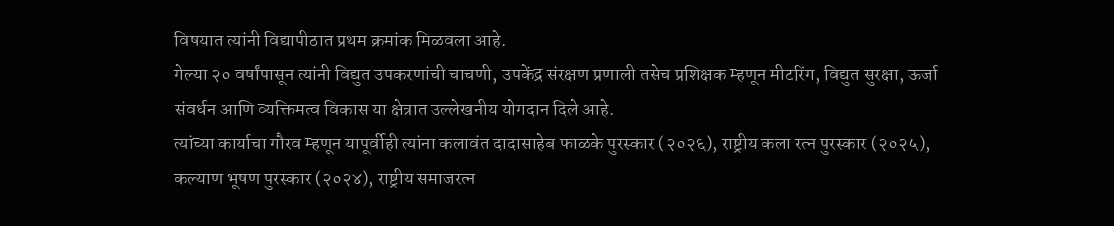विषयात त्यांनी विद्यापीठात प्रथम क्रमांक मिळवला आहे.
गेल्या २० वर्षांपासून त्यांनी विद्युत उपकरणांची चाचणी, उपकेंद्र संरक्षण प्रणाली तसेच प्रशिक्षक म्हणून मीटरिंग, विद्युत सुरक्षा, ऊर्जा संवर्धन आणि व्यक्तिमत्व विकास या क्षेत्रात उल्लेखनीय योगदान दिले आहे.
त्यांच्या कार्याचा गौरव म्हणून यापूर्वीही त्यांना कलावंत दादासाहेब फाळके पुरस्कार (२०२६), राष्ट्रीय कला रत्न पुरस्कार (२०२५), कल्याण भूषण पुरस्कार (२०२४), राष्ट्रीय समाजरत्न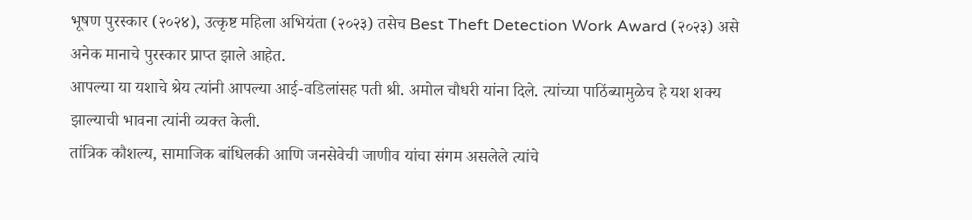भूषण पुरस्कार (२०२४), उत्कृष्ट महिला अभियंता (२०२३) तसेच Best Theft Detection Work Award (२०२३) असे अनेक मानाचे पुरस्कार प्राप्त झाले आहेत.
आपल्या या यशाचे श्रेय त्यांनी आपल्या आई-वडिलांसह पती श्री. अमोल चौधरी यांना दिले. त्यांच्या पाठिंब्यामुळेच हे यश शक्य झाल्याची भावना त्यांनी व्यक्त केली.
तांत्रिक कौशल्य, सामाजिक बांधिलकी आणि जनसेवेची जाणीव यांचा संगम असलेले त्यांचे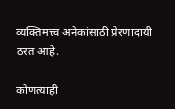व्यक्तिमत्त्व अनेकांसाठी प्रेरणादायी ठरत आहे.

कोणत्याही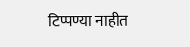टिप्पण्या नाहीत